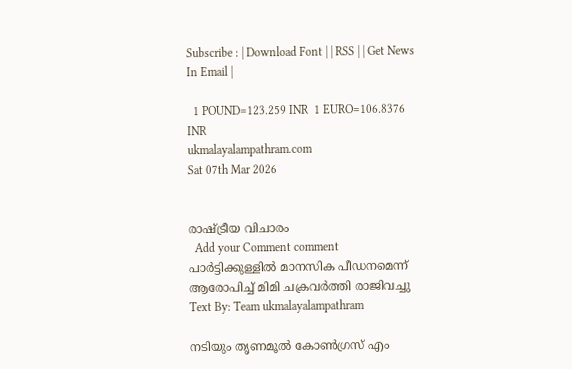Subscribe : | Download Font | | RSS | | Get News In Email |

  1 POUND=123.259 INR  1 EURO=106.8376 INR
ukmalayalampathram.com
Sat 07th Mar 2026


രാഷ്ട്രീയ വിചാരം
  Add your Comment comment
പാര്‍ട്ടിക്കുള്ളില്‍ മാനസിക പീഡനമെന്ന് ആരോപിച്ച് മിമി ചക്രവര്‍ത്തി രാജിവച്ചു
Text By: Team ukmalayalampathram

നടിയും തൃണമൂല്‍ കോണ്‍ഗ്രസ് എം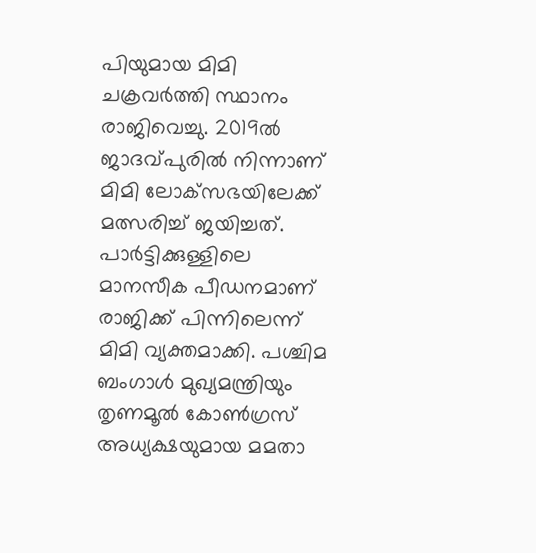പിയുമായ മിമി ചക്രവര്‍ത്തി സ്ഥാനം രാജിവെച്ചു. 2019ല്‍ ജാദവ്പുരില്‍ നിന്നാണ് മിമി ലോക്‌സഭയിലേക്ക് മത്സരിച്ച് ജയിച്ചത്. പാര്‍ട്ടിക്കുള്ളിലെ മാനസീക പീഡനമാണ് രാജിക്ക് പിന്നിലെന്ന് മിമി വ്യക്തമാക്കി. പശ്ചിമ ബംഗാള്‍ മുഖ്യമന്ത്രിയും തൃണമൂല്‍ കോണ്‍ഗ്രസ് അധ്യക്ഷയുമായ മമതാ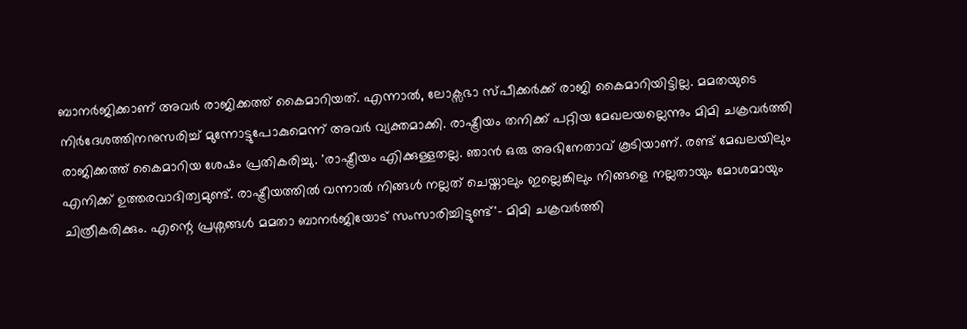ബാനര്‍ജിക്കാണ് അവര്‍ രാജിക്കത്ത് കൈമാറിയത്. എന്നാല്‍, ലോക്സഭാ സ്പീക്കര്‍ക്ക് രാജി കൈമാറിയിട്ടില്ല. മമതയുടെ നിര്‍ദേശത്തിനനുസരിച്ച് മുന്നോട്ടുപോകുമെന്ന് അവര്‍ വ്യക്തമാക്കി. രാഷ്ട്രീയം തനിക്ക് പറ്റിയ മേഖലയല്ലെന്നും മിമി ചക്രവര്‍ത്തി രാജിക്കത്ത് കൈമാറിയ ശേഷം പ്രതികരിച്ചു. 'രാഷ്ട്രീയം എിക്കുള്ളതല്ല. ഞാന്‍ ഒരു അഭിനേതാവ് കൂടിയാണ്. രണ്ട് മേഖലയിലും എനിക്ക് ഉത്തരവാദിത്വമുണ്ട്. രാഷ്ട്രീയത്തില്‍ വന്നാല്‍ നിങ്ങള്‍ നല്ലത് ചെയ്താലും ഇല്ലെങ്കിലും നിങ്ങളെ നല്ലതായും മോശമായും ചിത്രീകരിക്കും. എന്റെ പ്രശ്നങ്ങള്‍ മമതാ ബാനര്‍ജിയോട് സംസാരിച്ചിട്ടുണ്ട്'- മിമി ചക്രവര്‍ത്തി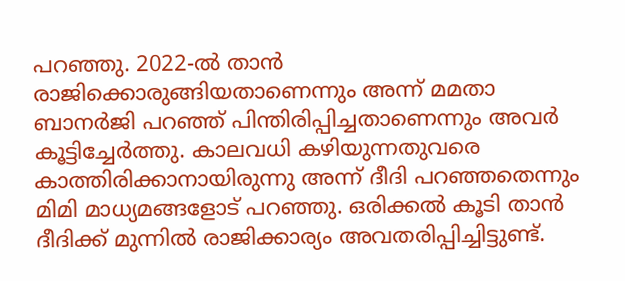പറഞ്ഞു. 2022-ല്‍ താന്‍ രാജിക്കൊരുങ്ങിയതാണെന്നും അന്ന് മമതാ ബാനര്‍ജി പറഞ്ഞ് പിന്തിരിപ്പിച്ചതാണെന്നും അവര്‍ കൂട്ടിച്ചേര്‍ത്തു. കാലവധി കഴിയുന്നതുവരെ കാത്തിരിക്കാനായിരുന്നു അന്ന് ദീദി പറഞ്ഞതെന്നും മിമി മാധ്യമങ്ങളോട് പറഞ്ഞു. ഒരിക്കല്‍ കൂടി താന്‍ ദീദിക്ക് മുന്നില്‍ രാജിക്കാര്യം അവതരിപ്പിച്ചിട്ടുണ്ട്.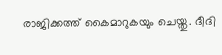രാജിക്കത്ത് കൈമാറുകയും ചെയ്തു. ദീദി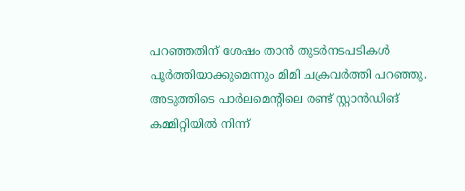പറഞ്ഞതിന് ശേഷം താന്‍ തുടര്‍നടപടികള്‍ പൂര്‍ത്തിയാക്കുമെന്നും മിമി ചക്രവര്‍ത്തി പറഞ്ഞു. അടുത്തിടെ പാര്‍ലമെന്റിലെ രണ്ട് സ്റ്റാന്‍ഡിങ് കമ്മിറ്റിയില്‍ നിന്ന്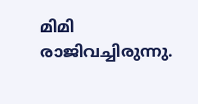മിമി രാജിവച്ചിരുന്നു.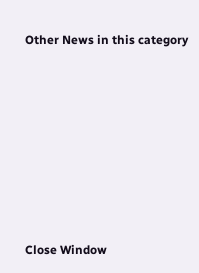Other News in this category








Close Window